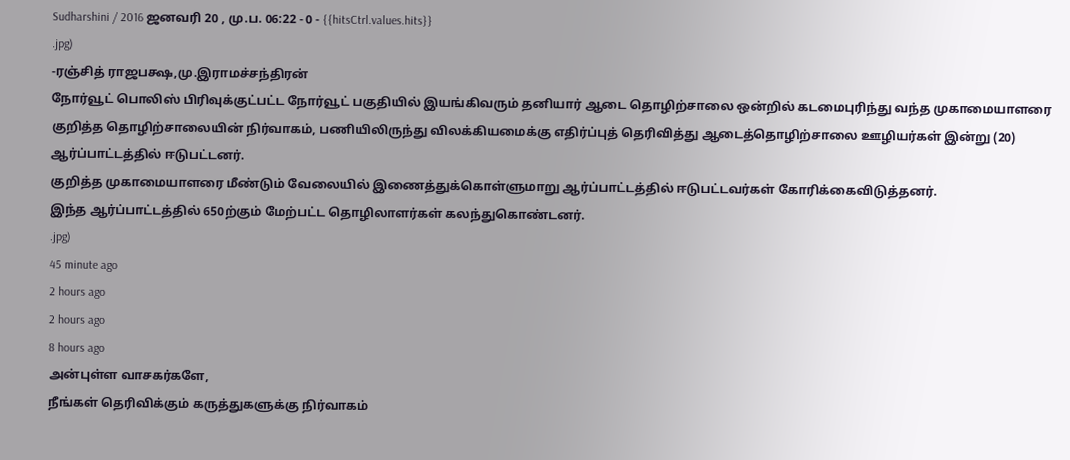Sudharshini / 2016 ஜனவரி 20 , மு.ப. 06:22 - 0 - {{hitsCtrl.values.hits}}
.jpg)
-ரஞ்சித் ராஜபக்ஷ,மு.இராமச்சந்திரன்
நோர்வூட் பொலிஸ் பிரிவுக்குட்பட்ட நோர்வூட் பகுதியில் இயங்கிவரும் தனியார் ஆடை தொழிற்சாலை ஒன்றில் கடமைபுரிந்து வந்த முகாமையாளரை குறித்த தொழிற்சாலையின் நிர்வாகம், பணியிலிருந்து விலக்கியமைக்கு எதிர்ப்புத் தெரிவித்து ஆடைத்தொழிற்சாலை ஊழியர்கள் இன்று (20) ஆர்ப்பாட்டத்தில் ஈடுபட்டனர்.
குறித்த முகாமையாளரை மீண்டும் வேலையில் இணைத்துக்கொள்ளுமாறு ஆர்ப்பாட்டத்தில் ஈடுபட்டவர்கள் கோரிக்கைவிடுத்தனர்.
இந்த ஆர்ப்பாட்டத்தில் 650ற்கும் மேற்பட்ட தொழிலாளர்கள் கலந்துகொண்டனர்.
.jpg)
45 minute ago
2 hours ago
2 hours ago
8 hours ago
அன்புள்ள வாசகர்களே,
நீங்கள் தெரிவிக்கும் கருத்துகளுக்கு நிர்வாகம்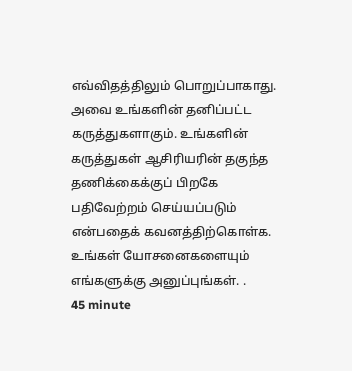எவ்விதத்திலும் பொறுப்பாகாது. அவை உங்களின் தனிப்பட்ட கருத்துகளாகும். உங்களின் கருத்துகள் ஆசிரியரின் தகுந்த தணிக்கைக்குப் பிறகே பதிவேற்றம் செய்யப்படும் என்பதைக் கவனத்திற்கொள்க. உங்கள் யோசனைகளையும் எங்களுக்கு அனுப்புங்கள். .
45 minute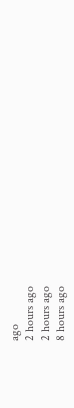ago
2 hours ago
2 hours ago
8 hours ago